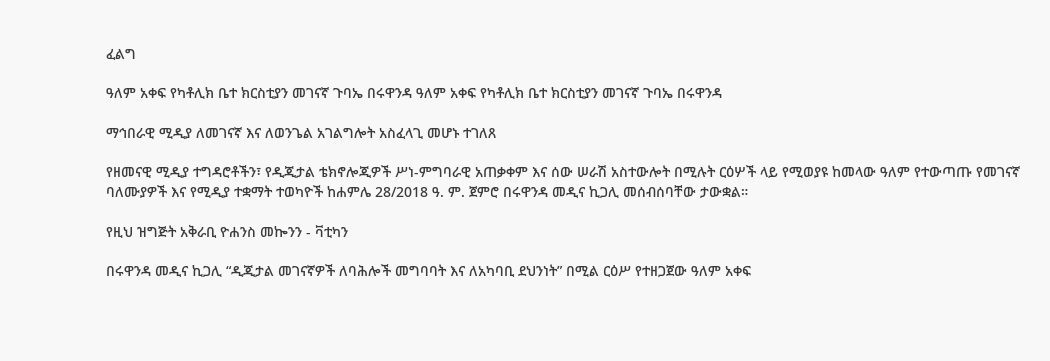ፈልግ

ዓለም አቀፍ የካቶሊክ ቤተ ክርስቲያን መገናኛ ጉባኤ በሩዋንዳ ዓለም አቀፍ የካቶሊክ ቤተ ክርስቲያን መገናኛ ጉባኤ በሩዋንዳ

ማኅበራዊ ሚዲያ ለመገናኛ እና ለወንጌል አገልግሎት አስፈላጊ መሆኑ ተገለጸ

የዘመናዊ ሚዲያ ተግዳሮቶችን፣ የዲጂታል ቴክኖሎጂዎች ሥነ-ምግባራዊ አጠቃቀም እና ሰው ሠራሽ አስተውሎት በሚሉት ርዕሦች ላይ የሚወያዩ ከመላው ዓለም የተውጣጡ የመገናኛ ባለሙያዎች እና የሚዲያ ተቋማት ተወካዮች ከሐምሌ 28/2018 ዓ. ም. ጀምሮ በሩዋንዳ መዲና ኪጋሊ መሰብሰባቸው ታውቋል።

የዚህ ዝግጅት አቅራቢ ዮሐንስ መኰንን - ቫቲካን

በሩዋንዳ መዲና ኪጋሊ “ዲጂታል መገናኛዎች ለባሕሎች መግባባት እና ለአካባቢ ደህንነት” በሚል ርዕሥ የተዘጋጀው ዓለም አቀፍ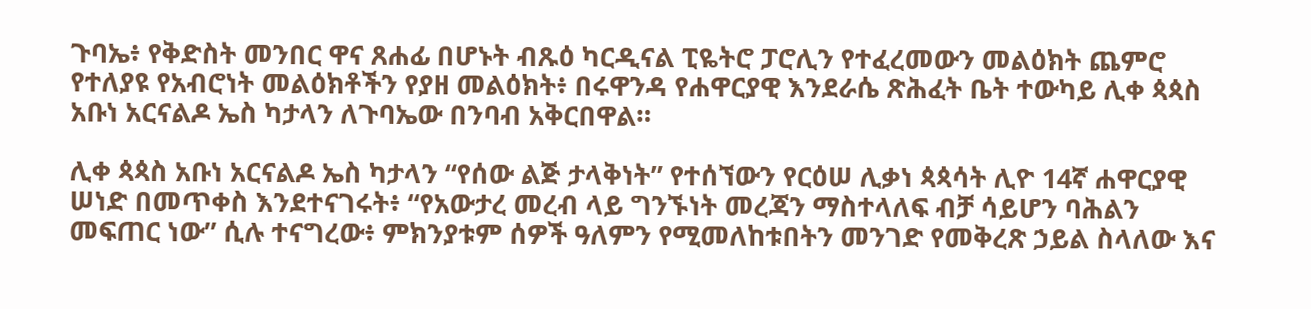ጉባኤ፥ የቅድስት መንበር ዋና ጸሐፊ በሆኑት ብጹዕ ካርዲናል ፒዬትሮ ፓሮሊን የተፈረመውን መልዕክት ጨምሮ የተለያዩ የአብሮነት መልዕክቶችን የያዘ መልዕክት፥ በሩዋንዳ የሐዋርያዊ እንደራሴ ጽሕፈት ቤት ተውካይ ሊቀ ጳጳስ አቡነ አርናልዶ ኤስ ካታላን ለጉባኤው በንባብ አቅርበዋል።

ሊቀ ጳጳስ አቡነ አርናልዶ ኤስ ካታላን “የሰው ልጅ ታላቅነት” የተሰኘውን የርዕሠ ሊቃነ ጳጳሳት ሊዮ 14ኛ ሐዋርያዊ ሠነድ በመጥቀስ እንደተናገሩት፥ “የአውታረ መረብ ላይ ግንኙነት መረጃን ማስተላለፍ ብቻ ሳይሆን ባሕልን መፍጠር ነው” ሲሉ ተናግረው፥ ምክንያቱም ሰዎች ዓለምን የሚመለከቱበትን መንገድ የመቅረጽ ኃይል ስላለው እና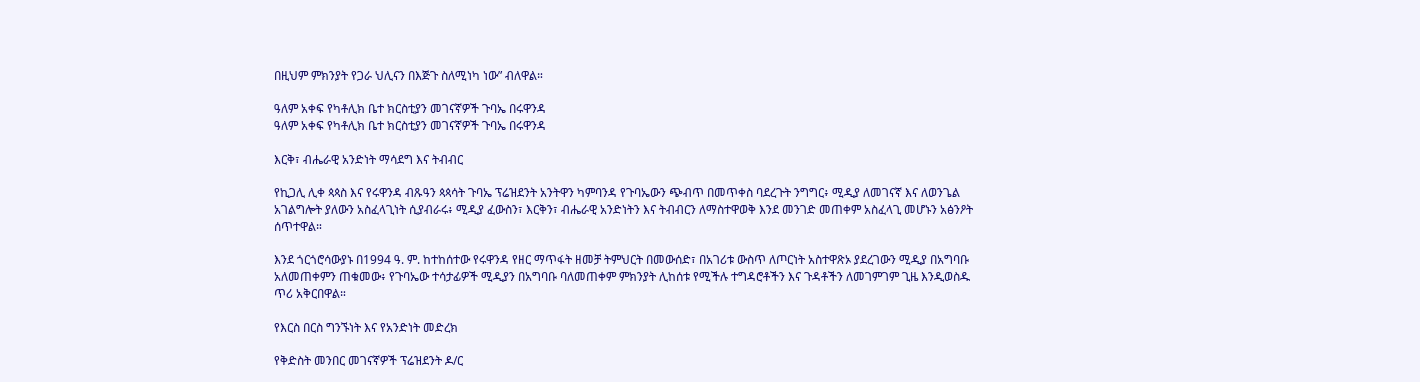በዚህም ምክንያት የጋራ ህሊናን በእጅጉ ስለሚነካ ነው” ብለዋል።

ዓለም አቀፍ የካቶሊክ ቤተ ክርስቲያን መገናኛዎች ጉባኤ በሩዋንዳ
ዓለም አቀፍ የካቶሊክ ቤተ ክርስቲያን መገናኛዎች ጉባኤ በሩዋንዳ

እርቅ፣ ብሔራዊ አንድነት ማሳደግ እና ትብብር

የኪጋሊ ሊቀ ጳጳስ እና የሩዋንዳ ብጹዓን ጳጳሳት ጉባኤ ፕሬዝደንት አንትዋን ካምባንዳ የጉባኤውን ጭብጥ በመጥቀስ ባደረጉት ንግግር፥ ሚዲያ ለመገናኛ እና ለወንጌል አገልግሎት ያለውን አስፈላጊነት ሲያብራሩ፥ ሚዲያ ፈውስን፣ እርቅን፣ ብሔራዊ አንድነትን እና ትብብርን ለማስተዋወቅ እንደ መንገድ መጠቀም አስፈላጊ መሆኑን አፅንዖት ሰጥተዋል።

እንደ ጎርጎሮሳውያኑ በ1994 ዓ. ም. ከተከሰተው የሩዋንዳ የዘር ማጥፋት ዘመቻ ትምህርት በመውሰድ፣ በአገሪቱ ውስጥ ለጦርነት አስተዋጽኦ ያደረገውን ሚዲያ በአግባቡ አለመጠቀምን ጠቁመው፥ የጉባኤው ተሳታፊዎች ሚዲያን በአግባቡ ባለመጠቀም ምክንያት ሊከሰቱ የሚችሉ ተግዳሮቶችን እና ጉዳቶችን ለመገምገም ጊዜ እንዲወስዱ ጥሪ አቅርበዋል።

የእርስ በርስ ግንኙነት እና የአንድነት መድረክ

የቅድስት መንበር መገናኛዎች ፕሬዝደንት ዶ/ር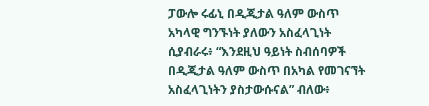ፓውሎ ሩፊኒ በዲጂታል ዓለም ውስጥ አካላዊ ግንኙነት ያለውን አስፈላጊነት ሲያብራሩ፥ “እንደዚህ ዓይነት ስብሰባዎች በዲጂታል ዓለም ውስጥ በአካል የመገናኘት አስፈላጊነትን ያስታውሱናል” ብለው፥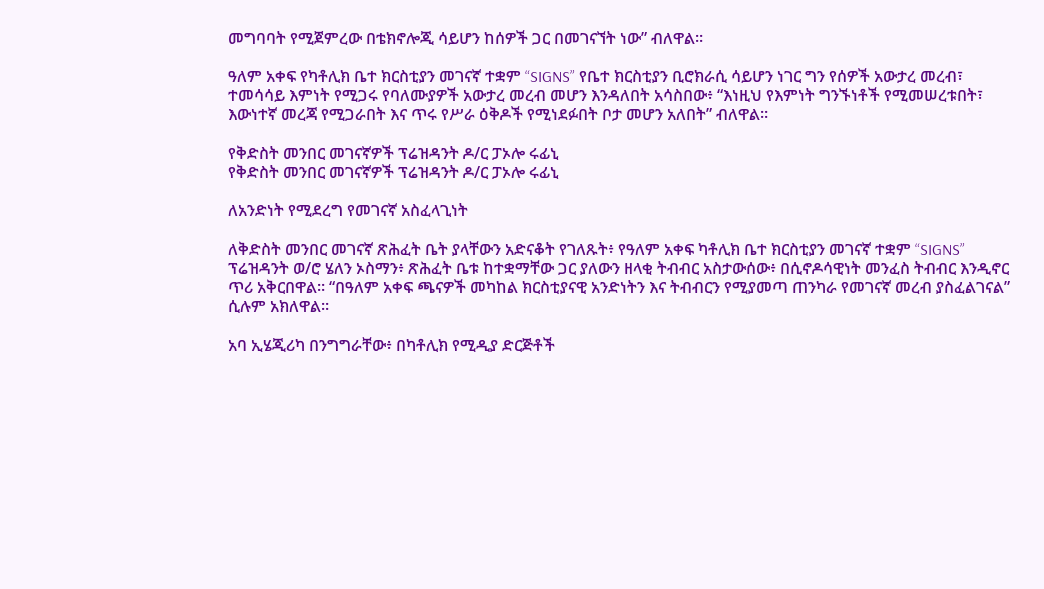መግባባት የሚጀምረው በቴክኖሎጂ ሳይሆን ከሰዎች ጋር በመገናኘት ነው” ብለዋል።

ዓለም አቀፍ የካቶሊክ ቤተ ክርስቲያን መገናኛ ተቋም “SIGNS” የቤተ ክርስቲያን ቢሮክራሲ ሳይሆን ነገር ግን የሰዎች አውታረ መረብ፣ ተመሳሳይ እምነት የሚጋሩ የባለሙያዎች አውታረ መረብ መሆን እንዳለበት አሳስበው፥ “እነዚህ የእምነት ግንኙነቶች የሚመሠረቱበት፣ እውነተኛ መረጃ የሚጋራበት እና ጥሩ የሥራ ዕቅዶች የሚነደፉበት ቦታ መሆን አለበት” ብለዋል።

የቅድስት መንበር መገናኛዎች ፕሬዝዳንት ዶ/ር ፓኦሎ ሩፊኒ
የቅድስት መንበር መገናኛዎች ፕሬዝዳንት ዶ/ር ፓኦሎ ሩፊኒ

ለአንድነት የሚደረግ የመገናኛ አስፈላጊነት

ለቅድስት መንበር መገናኛ ጽሕፈት ቤት ያላቸውን አድናቆት የገለጹት፥ የዓለም አቀፍ ካቶሊክ ቤተ ክርስቲያን መገናኛ ተቋም “SIGNS” ፕሬዝዳንት ወ/ሮ ሄለን ኦስማን፥ ጽሕፈት ቤቱ ከተቋማቸው ጋር ያለውን ዘላቂ ትብብር አስታውሰው፥ በሲኖዶሳዊነት መንፈስ ትብብር እንዲኖር ጥሪ አቅርበዋል። “በዓለም አቀፍ ጫናዎች መካከል ክርስቲያናዊ አንድነትን እና ትብብርን የሚያመጣ ጠንካራ የመገናኛ መረብ ያስፈልገናል” ሲሉም አክለዋል።

አባ ኢሄጂሪካ በንግግራቸው፥ በካቶሊክ የሚዲያ ድርጅቶች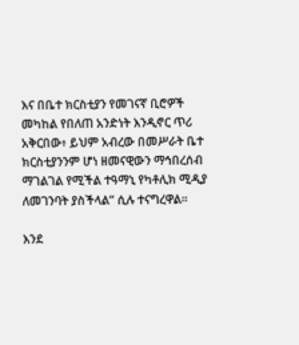እና በቤተ ክርስቲያን የመገናኛ ቢሮዎች መካከል የበለጠ አንድነት እንዲኖር ጥሪ አቅርበው፥ ይህም አብረው በመሥራት ቤተ ክርስቲያንንም ሆነ ዘመናዊውን ማኅበረሰብ ማገልገል የሚችል ተዓማኒ የካቶሊክ ሚዲያ ለመገንባት ያስችላል” ሲሉ ተናግረዋል።

እንደ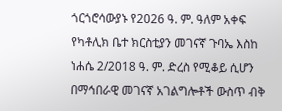ጎርጎሮሳውያኑ የ2026 ዓ. ም. ዓለም አቀፍ የካቶሊክ ቤተ ክርስቲያን መገናኛ ጉባኤ እስከ ነሐሴ 2/2018 ዓ. ም. ድረስ የሚቆይ ሲሆን በማኅበራዊ መገናኛ አገልግሎቶች ውስጥ ብቅ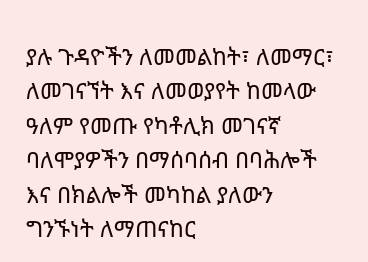ያሉ ጉዳዮችን ለመመልከት፣ ለመማር፣ ለመገናኘት እና ለመወያየት ከመላው ዓለም የመጡ የካቶሊክ መገናኛ ባለሞያዎችን በማሰባሰብ በባሕሎች እና በክልሎች መካከል ያለውን ግንኙነት ለማጠናከር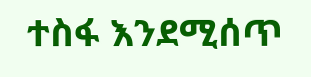ተስፋ እንደሚሰጥ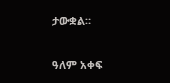ታውቋል።

ዓለም አቀፍ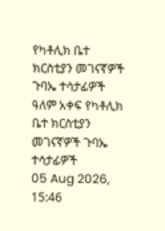የካቶሊክ ቤተ ክርስቲያን መገናኛዎች ጉባኤ ተሳታፊዎች
ዓለም አቀፍ የካቶሊክ ቤተ ክርስቲያን መገናኛዎች ጉባኤ ተሳታፊዎች
05 Aug 2026, 15:46